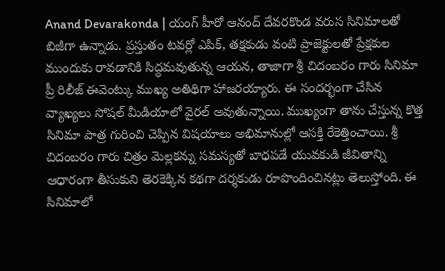Anand Devarakonda | యంగ్ హీరో ఆనంద్ దేవరకొండ వరుస సినిమాలతో బిజీగా ఉన్నాడు. ప్రస్తుతం టవర్లో ఎపిక్, తక్షకుడు వంటి ప్రాజెక్టులతో ప్రేక్షకుల ముందుకు రావడానికి సిద్ధమవుతున్న ఆయన, తాజాగా శ్రీ చిదంబరం గారు సినిమా ప్రీ రిలీజ్ ఈవెంట్కు ముఖ్య అతిథిగా హాజరయ్యారు. ఈ సందర్భంగా చేసిన వ్యాఖ్యలు సోషల్ మీడియాలో వైరల్ అవుతున్నాయి. ముఖ్యంగా తాను చేస్తున్న కొత్త సినిమా పాత్ర గురించి చెప్పిన విషయాలు అభిమానుల్లో ఆసక్తి రేకెత్తించాయి. శ్రీ చిదంబరం గారు చిత్రం మెల్లకన్ను సమస్యతో బాధపడే యువకుడి జీవితాన్ని ఆధారంగా తీసుకుని తెరకెక్కిన కథగా దర్శకుడు రూపొందించినట్లు తెలుస్తోంది. ఈ సినిమాలో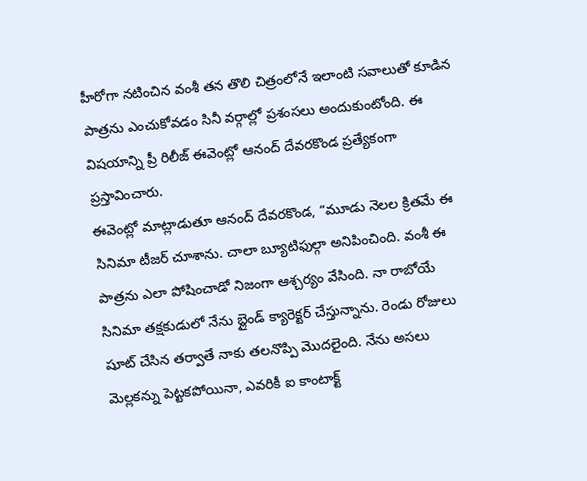హీరోగా నటించిన వంశీ తన తొలి చిత్రంలోనే ఇలాంటి సవాలుతో కూడిన పాత్రను ఎంచుకోవడం సినీ వర్గాల్లో ప్రశంసలు అందుకుంటోంది. ఈ విషయాన్ని ప్రీ రిలీజ్ ఈవెంట్లో ఆనంద్ దేవరకొండ ప్రత్యేకంగా ప్రస్తావించారు.
ఈవెంట్లో మాట్లాడుతూ ఆనంద్ దేవరకొండ, “మూడు నెలల క్రితమే ఈ సినిమా టీజర్ చూశాను. చాలా బ్యూటిఫుల్గా అనిపించింది. వంశీ ఈ పాత్రను ఎలా పోషించాడో నిజంగా ఆశ్చర్యం వేసింది. నా రాబోయే సినిమా తక్షకుడులో నేను బ్లైండ్ క్యారెక్టర్ చేస్తున్నాను. రెండు రోజులు షూట్ చేసిన తర్వాతే నాకు తలనొప్పి మొదలైంది. నేను అసలు మెల్లకన్ను పెట్టకపోయినా, ఎవరికీ ఐ కాంటాక్ట్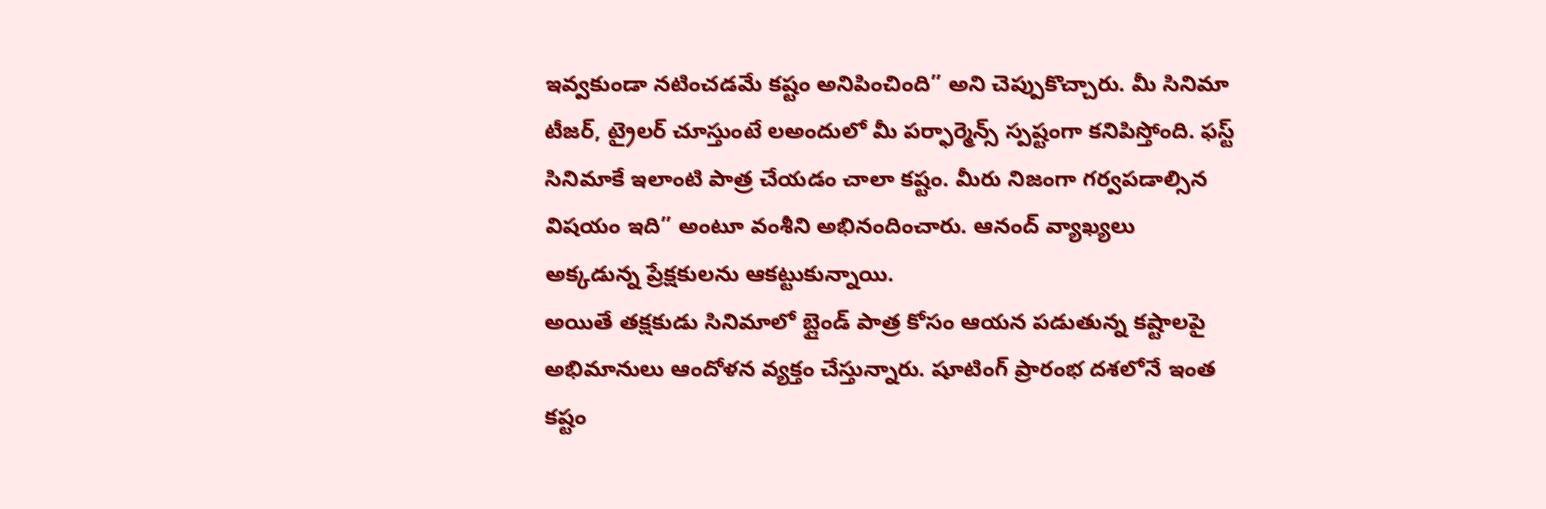ఇవ్వకుండా నటించడమే కష్టం అనిపించింది” అని చెప్పుకొచ్చారు. మీ సినిమా టీజర్, ట్రైలర్ చూస్తుంటే లఅందులో మీ పర్ఫార్మెన్స్ స్పష్టంగా కనిపిస్తోంది. ఫస్ట్ సినిమాకే ఇలాంటి పాత్ర చేయడం చాలా కష్టం. మీరు నిజంగా గర్వపడాల్సిన విషయం ఇది” అంటూ వంశీని అభినందించారు. ఆనంద్ వ్యాఖ్యలు అక్కడున్న ప్రేక్షకులను ఆకట్టుకున్నాయి.
అయితే తక్షకుడు సినిమాలో బ్లైండ్ పాత్ర కోసం ఆయన పడుతున్న కష్టాలపై అభిమానులు ఆందోళన వ్యక్తం చేస్తున్నారు. షూటింగ్ ప్రారంభ దశలోనే ఇంత కష్టం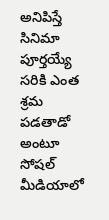అనిపిస్తే సినిమా పూర్తయ్యే సరికి ఎంత శ్రమ పడతాడో అంటూ సోషల్ మీడియాలో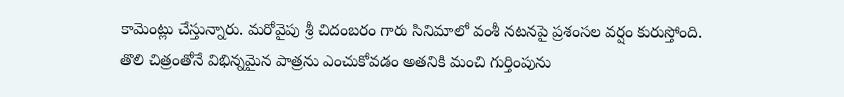కామెంట్లు చేస్తున్నారు. మరోవైపు శ్రీ చిదంబరం గారు సినిమాలో వంశీ నటనపై ప్రశంసల వర్షం కురుస్తోంది. తొలి చిత్రంతోనే విభిన్నమైన పాత్రను ఎంచుకోవడం అతనికి మంచి గుర్తింపును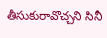తీసుకురావొచ్చని సినీ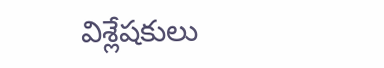విశ్లేషకులు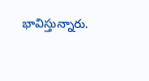భావిస్తున్నారు.